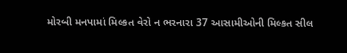મોરબી મનપામાં મિલ્કત વેરો ન ભરનારા 37 આસામીઓની મિલ્કત સીલ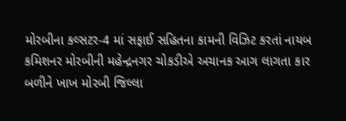મોરબીના કલ્સટર-4 માં સફાઈ સહિતના કામની વિઝિટ કરતાં નાયબ કમિશનર મોરબીની મહેન્દ્રનગર ચોકડીએ અચાનક આગ લાગતા કાર બળીને ખાખ મોરબી જિલ્લા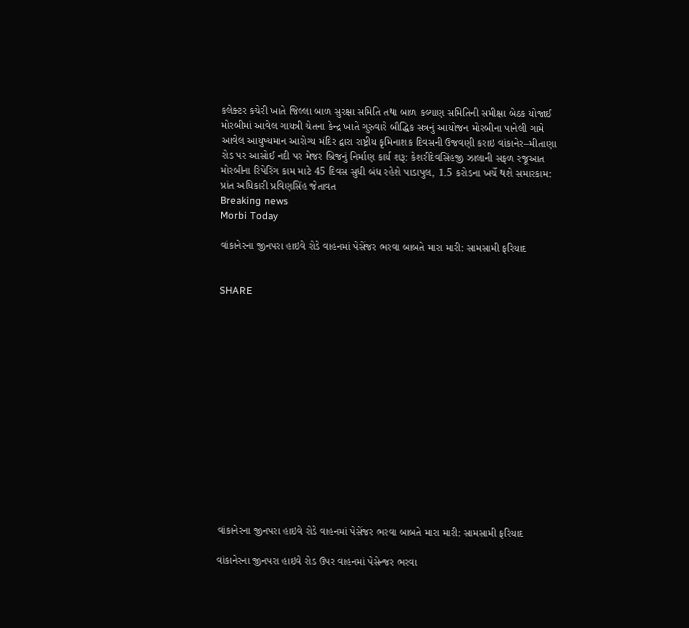કલેક્ટર કચેરી ખાતે જિલ્લા બાળ સુરક્ષા સમિતિ તથા બાળ કલ્યાણ સમિતિની સમીક્ષા બેઠક યોજાઈ મોરબીમાં આવેલ ગાયત્રી ચેતના કેન્દ્ર ખાતે ગુરુવારે બૌદ્ધિક સત્રનું આયોજન મોરબીના પાનેલી ગામે આવેલ આયુષ્યમાન આરોગ્ય મંદિર દ્વારા રાષ્ટ્રીય કૃમિનાશક દિવસની ઉજવણી કરાઇ વાંકાનેર–મીતાણા રોડ પર આસોઈ નદી પર મેજર બ્રિજનું નિર્માણ કાર્ય શરૂ: કેશરીદેવસિંહજી ઝાલાની સફળ રજૂઆત મોરબીના રિપેરિંગ કામ માટે 45 દિવસ સુધી બંધ રહેશે પાડાપુલ, 1.5 કરોડના ખર્ચે થશે સમારકામ: પ્રાંત અધિકારી પ્રવિણસિંહ જેતાવત
Breaking news
Morbi Today

વાંકાનેરના જીનપરા હાઇવે રોડે વાહનમાં પેસેંજર ભરવા બાબતે મારા મારી: સામસામી ફરિયાદ


SHARE















વાંકાનેરના જીનપરા હાઇવે રોડે વાહનમાં પેસેંજર ભરવા બાબતે મારા મારી: સામસામી ફરિયાદ

વાંકાનેરના જીનપરા હાઇવે રોડ ઉપર વાહનમાં પેસેન્જર ભરવા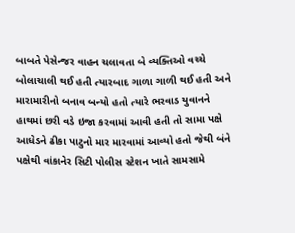બાબતે પેસેન્જર વાહન ચલાવતા બે વ્યક્તિઓ વચ્ચે બોલાચાલી થઈ હતી ત્યારબાદ ગાળા ગાળી થઈ હતી અને મારામારીનો બનાવ બન્યો હતો ત્યારે ભરવાડ યુવાનને હાથમાં છરી વડે ઇજા કરવામાં આવી હતી તો સામા પક્ષે આધેડને ઢીકા પાટુનો માર મારવામાં આવ્યો હતો જેથી બંને પક્ષેથી વાંકાનેર સિટી પોલીસ સ્ટેશન ખાતે સામસામે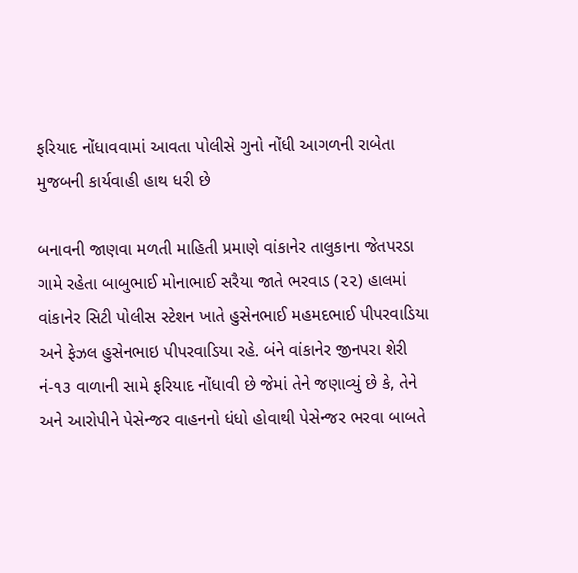ફરિયાદ નોંધાવવામાં આવતા પોલીસે ગુનો નોંધી આગળની રાબેતા મુજબની કાર્યવાહી હાથ ધરી છે

બનાવની જાણવા મળતી માહિતી પ્રમાણે વાંકાનેર તાલુકાના જેતપરડા ગામે રહેતા બાબુભાઈ મોનાભાઈ સરૈયા જાતે ભરવાડ (૨૨) હાલમાં વાંકાનેર સિટી પોલીસ સ્ટેશન ખાતે હુસેનભાઈ મહમદભાઈ પીપરવાડિયા અને ફેઝલ હુસેનભાઇ પીપરવાડિયા રહે. બંને વાંકાનેર જીનપરા શેરી નં-૧૩ વાળાની સામે ફરિયાદ નોંધાવી છે જેમાં તેને જણાવ્યું છે કે, તેને અને આરોપીને પેસેન્જર વાહનનો ધંધો હોવાથી પેસેન્જર ભરવા બાબતે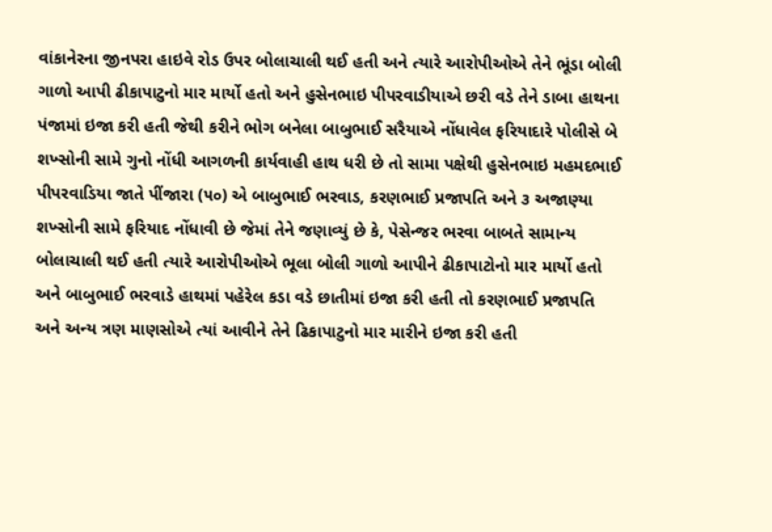વાંકાનેરના જીનપરા હાઇવે રોડ ઉપર બોલાચાલી થઈ હતી અને ત્યારે આરોપીઓએ તેને ભૂંડા બોલી ગાળો આપી ઢીકાપાટુનો માર માર્યો હતો અને હુસેનભાઇ પીપરવાડીયાએ છરી વડે તેને ડાબા હાથના પંજામાં ઇજા કરી હતી જેથી કરીને ભોગ બનેલા બાબુભાઈ સરૈયાએ નોંધાવેલ ફરિયાદારે પોલીસે બે શખ્સોની સામે ગુનો નોંધી આગળની કાર્યવાહી હાથ ધરી છે તો સામા પક્ષેથી હુસેનભાઇ મહમદભાઈ પીપરવાડિયા જાતે પીંજારા (૫૦) એ બાબુભાઈ ભરવાડ, કરણભાઈ પ્રજાપતિ અને ૩ અજાણ્યા શખ્સોની સામે ફરિયાદ નોંધાવી છે જેમાં તેને જણાવ્યું છે કે, પેસેન્જર ભરવા બાબતે સામાન્ય બોલાચાલી થઈ હતી ત્યારે આરોપીઓએ ભૂલા બોલી ગાળો આપીને ઢીકાપાટોનો માર માર્યો હતો અને બાબુભાઈ ભરવાડે હાથમાં પહેરેલ કડા વડે છાતીમાં ઇજા કરી હતી તો કરણભાઈ પ્રજાપતિ અને અન્ય ત્રણ માણસોએ ત્યાં આવીને તેને ઢિકાપાટુનો માર મારીને ઇજા કરી હતી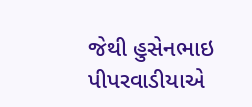જેથી હુસેનભાઇ પીપરવાડીયાએ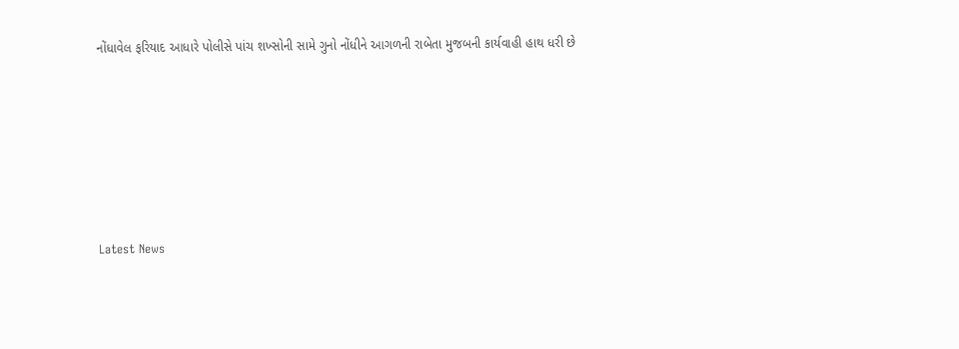નોંધાવેલ ફરિયાદ આધારે પોલીસે પાંચ શખ્સોની સામે ગુનો નોંધીને આગળની રાબેતા મુજબની કાર્યવાહી હાથ ધરી છે






Latest News